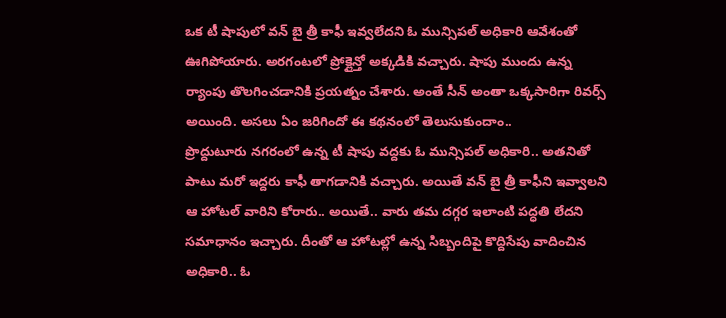ఒక టీ షాపులో వన్ బై త్రీ కాఫీ ఇవ్వలేదని ఓ మున్సిపల్ అధికారి ఆవేశంతో ఊగిపోయారు. అరగంటలో ప్రోక్లైన్తో అక్కడికి వచ్చారు. షాపు ముందు ఉన్న ర్యాంపు తొలగించడానికి ప్రయత్నం చేశారు. అంతే సీన్ అంతా ఒక్కసారిగా రివర్స్ అయింది. అసలు ఏం జరిగిందో ఈ కథనంలో తెలుసుకుందాం..
ప్రొద్దుటూరు నగరంలో ఉన్న టీ షాపు వద్దకు ఓ మున్సిపల్ అధికారి.. అతనితో పాటు మరో ఇద్దరు కాఫీ తాగడానికి వచ్చారు. అయితే వన్ బై త్రీ కాఫీని ఇవ్వాలని ఆ హోటల్ వారిని కోరారు.. అయితే.. వారు తమ దగ్గర ఇలాంటి పద్ధతి లేదని సమాధానం ఇచ్చారు. దీంతో ఆ హోటల్లో ఉన్న సిబ్బందిపై కొద్దిసేపు వాదించిన అధికారి.. ఓ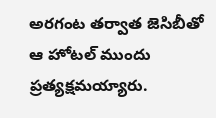అరగంట తర్వాత జెసిబీతో ఆ హోటల్ ముందు ప్రత్యక్షమయ్యారు.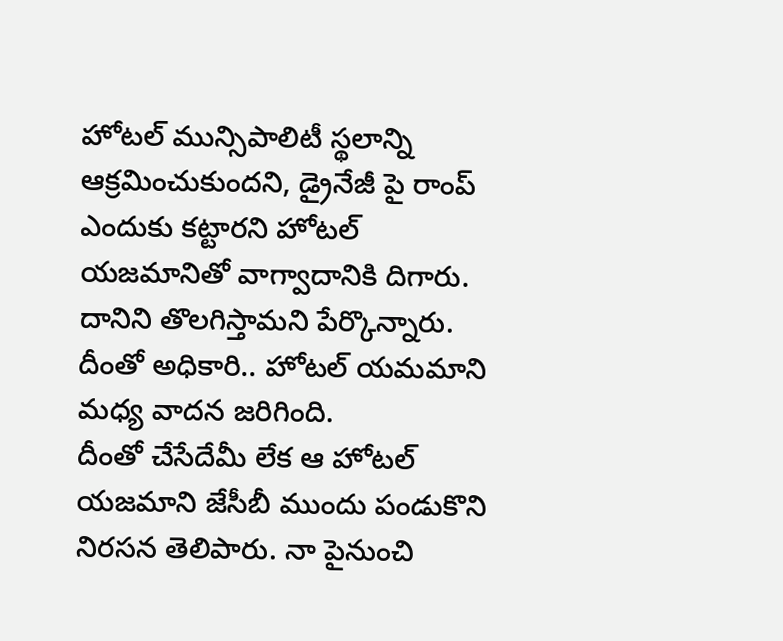హోటల్ మున్సిపాలిటీ స్థలాన్ని ఆక్రమించుకుందని, డ్రైనేజీ పై రాంప్ ఎందుకు కట్టారని హోటల్ యజమానితో వాగ్వాదానికి దిగారు. దానిని తొలగిస్తామని పేర్కొన్నారు. దీంతో అధికారి.. హోటల్ యమమాని మధ్య వాదన జరిగింది.
దీంతో చేసేదేమీ లేక ఆ హోటల్ యజమాని జేసీబీ ముందు పండుకొని నిరసన తెలిపారు. నా పైనుంచి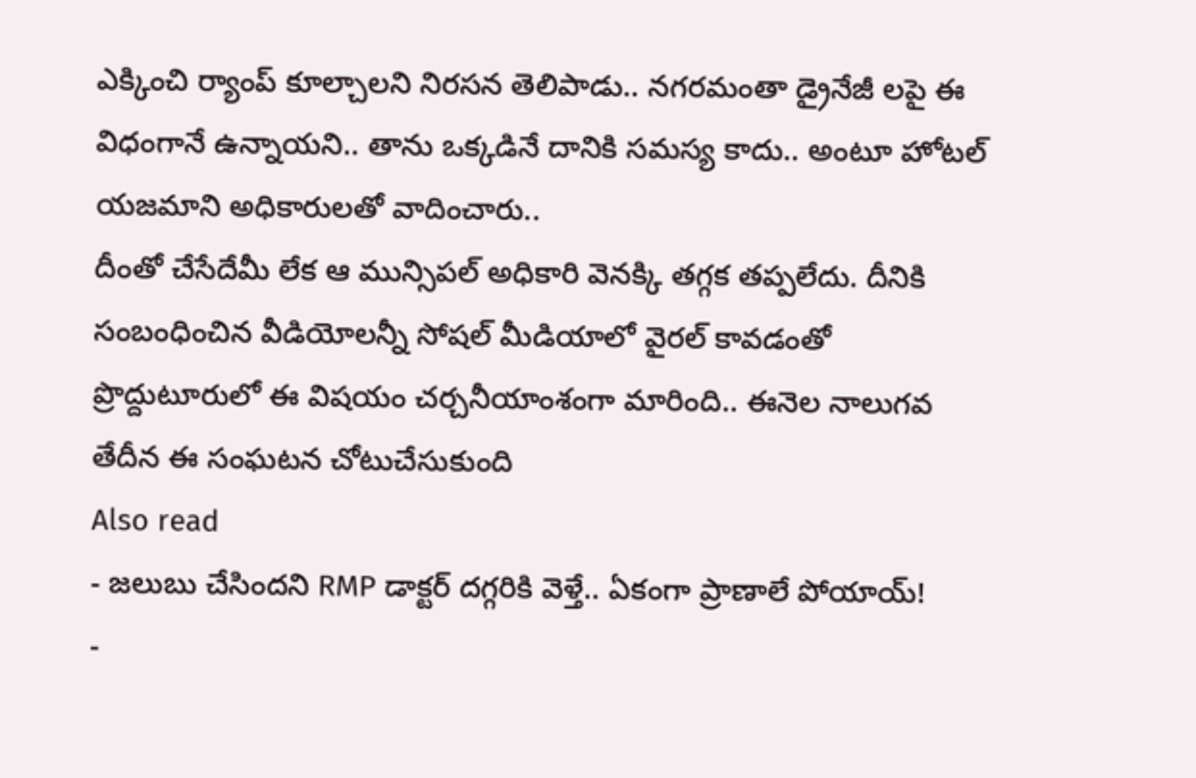ఎక్కించి ర్యాంప్ కూల్చాలని నిరసన తెలిపాడు.. నగరమంతా డ్రైనేజీ లపై ఈ విధంగానే ఉన్నాయని.. తాను ఒక్కడినే దానికి సమస్య కాదు.. అంటూ హోటల్ యజమాని అధికారులతో వాదించారు..
దీంతో చేసేదేమీ లేక ఆ మున్సిపల్ అధికారి వెనక్కి తగ్గక తప్పలేదు. దీనికి సంబంధించిన వీడియోలన్నీ సోషల్ మీడియాలో వైరల్ కావడంతో ప్రొద్దుటూరులో ఈ విషయం చర్చనీయాంశంగా మారింది.. ఈనెల నాలుగవ తేదీన ఈ సంఘటన చోటుచేసుకుంది
Also read
- జలుబు చేసిందని RMP డాక్టర్ దగ్గరికి వెళ్తే.. ఏకంగా ప్రాణాలే పోయాయ్!
-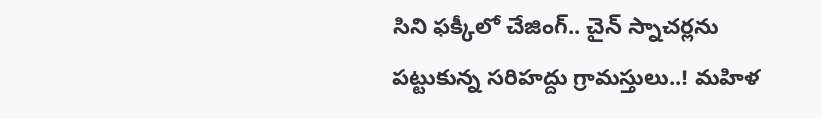సిని ఫక్కీలో చేజింగ్.. చైన్ స్నాచర్లను పట్టుకున్న సరిహద్దు గ్రామస్తులు..! మహిళ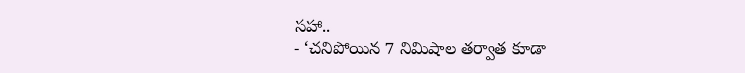సహా..
- ‘చనిపోయిన 7 నిమిషాల తర్వాత కూడా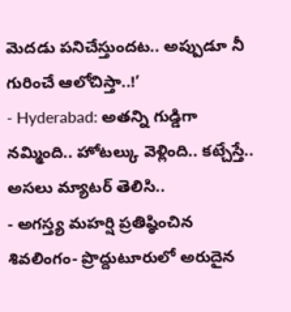మెదడు పనిచేస్తుందట.. అప్పుడూ నీ గురించే ఆలోచిస్తా..!’
- Hyderabad: అతన్ని గుడ్డిగా నమ్మింది.. హోటల్కు వెళ్లింది.. కట్చేస్తే.. అసలు మ్యాటర్ తెలిసి..
- అగస్త్య మహర్షి ప్రతిష్ఠించిన శివలింగం- ప్రొద్దుటూరులో అరుదైన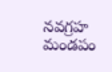నవగ్రహ మండపం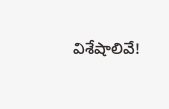విశేషాలివే!